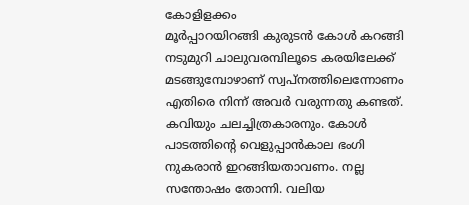കോളിളക്കം
മൂർപ്പാറയിറങ്ങി കുരുടൻ കോൾ കറങ്ങി നടുമുറി ചാലുവരമ്പിലൂടെ കരയിലേക്ക് മടങ്ങുമ്പോഴാണ് സ്വപ്നത്തിലെന്നോണം എതിരെ നിന്ന് അവർ വരുന്നതു കണ്ടത്. കവിയും ചലച്ചിത്രകാരനും. കോൾ പാടത്തിൻ്റെ വെളുപ്പാൻകാല ഭംഗി നുകരാൻ ഇറങ്ങിയതാവണം. നല്ല സന്തോഷം തോന്നി. വലിയ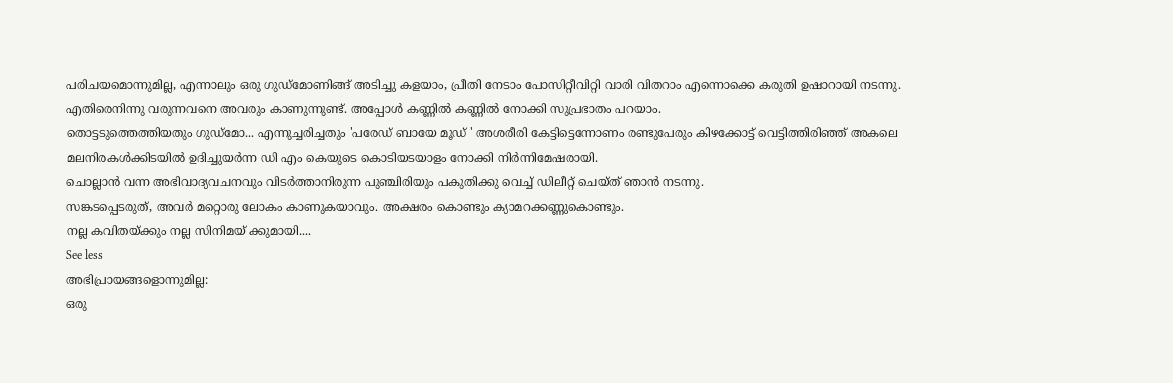പരിചയമൊന്നുമില്ല, എന്നാലും ഒരു ഗുഡ്മോണിങ്ങ് അടിച്ചു കളയാം, പ്രീതി നേടാം പോസിറ്റീവിറ്റി വാരി വിതറാം എന്നൊക്കെ കരുതി ഉഷാറായി നടന്നു. എതിരെനിന്നു വരുന്നവനെ അവരും കാണുന്നുണ്ട്. അപ്പോൾ കണ്ണിൽ കണ്ണിൽ നോക്കി സുപ്രഭാതം പറയാം.
തൊട്ടടുത്തെത്തിയതും ഗുഡ്മോ... എന്നുച്ചരിച്ചതും 'പരേഡ് ബായേ മൂഡ് ' അശരീരി കേട്ടിട്ടെന്നോണം രണ്ടുപേരും കിഴക്കോട്ട് വെട്ടിത്തിരിഞ്ഞ് അകലെ മലനിരകൾക്കിടയിൽ ഉദിച്ചുയർന്ന ഡി എം കെയുടെ കൊടിയടയാളം നോക്കി നിർന്നിമേഷരായി.
ചൊല്ലാൻ വന്ന അഭിവാദ്യവചനവും വിടർത്താനിരുന്ന പുഞ്ചിരിയും പകുതിക്കു വെച്ച് ഡിലീറ്റ് ചെയ്ത് ഞാൻ നടന്നു.
സങ്കടപ്പെടരുത്, അവർ മറ്റൊരു ലോകം കാണുകയാവും. അക്ഷരം കൊണ്ടും ക്യാമറക്കണ്ണുകൊണ്ടും.
നല്ല കവിതയ്ക്കും നല്ല സിനിമയ് ക്കുമായി....
See less
അഭിപ്രായങ്ങളൊന്നുമില്ല:
ഒരു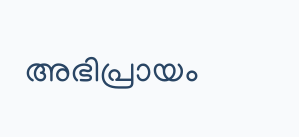അഭിപ്രായം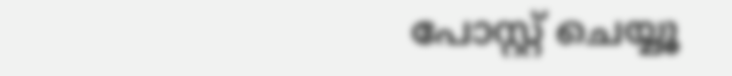പോസ്റ്റ് ചെയ്യൂ